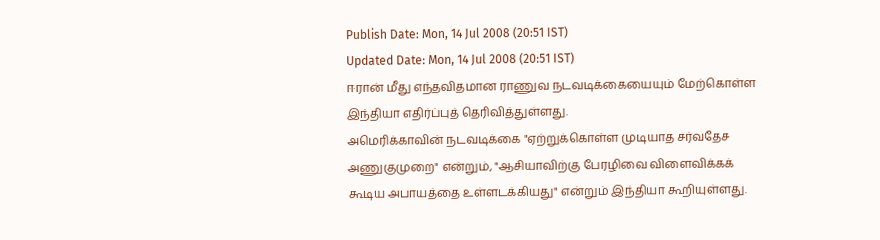Publish Date: Mon, 14 Jul 2008 (20:51 IST)
Updated Date: Mon, 14 Jul 2008 (20:51 IST)
ஈரான் மீது எந்தவிதமான ராணுவ நடவடிக்கையையும் மேற்கொள்ள இந்தியா எதிர்ப்புத் தெரிவித்துள்ளது.
அமெரிக்காவின் நடவடிக்கை "ஏற்றுக்கொள்ள முடியாத சர்வதேச அணுகுமுறை" என்றும், "ஆசியாவிற்கு பேரழிவை விளைவிக்கக் கூடிய அபாயத்தை உள்ளடக்கியது" என்றும் இந்தியா கூறியுள்ளது.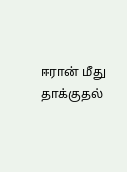ஈரான் மீது தாக்குதல்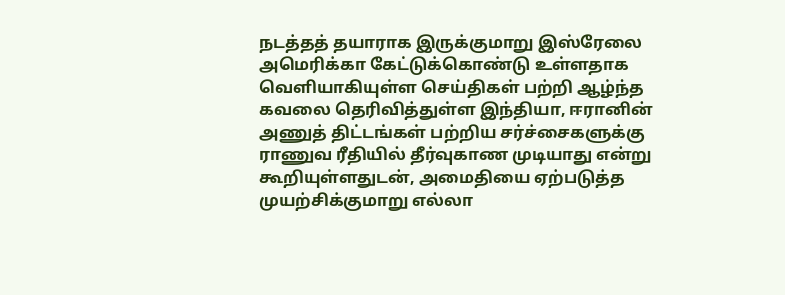நடத்தத் தயாராக இருக்குமாறு இஸ்ரேலை அமெரிக்கா கேட்டுக்கொண்டு உள்ளதாக வெளியாகியுள்ள செய்திகள் பற்றி ஆழ்ந்த கவலை தெரிவித்துள்ள இந்தியா, ஈரானின் அணுத் திட்டங்கள் பற்றிய சர்ச்சைகளுக்கு ராணுவ ரீதியில் தீர்வுகாண முடியாது என்று கூறியுள்ளதுடன், அமைதியை ஏற்படுத்த முயற்சிக்குமாறு எல்லா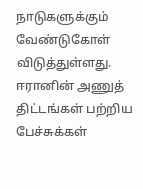நாடுகளுக்கும் வேண்டுகோள் விடுத்துள்ளது.
ஈரானின் அணுத் திட்டங்கள் பற்றிய பேச்சுக்கள்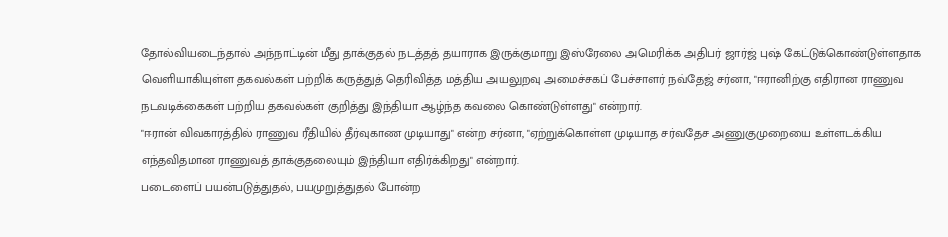தோல்வியடைந்தால் அந்நாட்டின் மீது தாக்குதல் நடத்தத் தயாராக இருக்குமாறு இஸ்ரேலை அமெரிக்க அதிபர் ஜார்ஜ் புஷ் கேட்டுக்கொண்டுள்ளதாக வெளியாகியுள்ள தகவல்கள் பற்றிக் கருத்துத் தெரிவித்த மத்திய அயலுறவு அமைச்சகப் பேச்சாளர் நவ்தேஜ் சர்னா, "ஈரானிற்கு எதிரான ராணுவ நடவடிக்கைகள் பற்றிய தகவல்கள் குறித்து இந்தியா ஆழ்ந்த கவலை கொண்டுள்ளது" என்றார்.
"ஈரான் விவகாரத்தில் ராணுவ ரீதியில் தீர்வுகாண முடியாது" என்ற சர்னா, "ஏற்றுக்கொள்ள முடியாத சர்வதேச அணுகுமுறையை உள்ளடக்கிய எந்தவிதமான ராணுவத் தாக்குதலையும் இந்தியா எதிர்க்கிறது" என்றார்.
படைளைப் பயன்படுத்துதல், பயமுறுத்துதல் போன்ற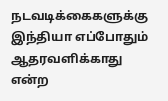நடவடிக்கைகளுக்கு இந்தியா எப்போதும் ஆதரவளிக்காது என்ற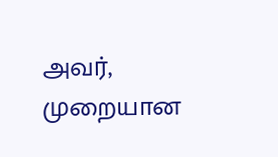அவர், முறையான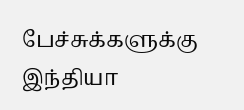பேச்சுக்களுக்கு இந்தியா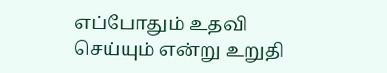எப்போதும் உதவி செய்யும் என்று உறுதி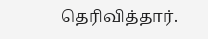தெரிவித்தார்.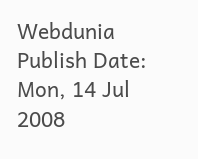Webdunia
Publish Date: Mon, 14 Jul 2008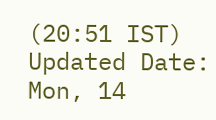(20:51 IST)
Updated Date: Mon, 14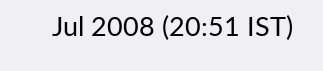Jul 2008 (20:51 IST)